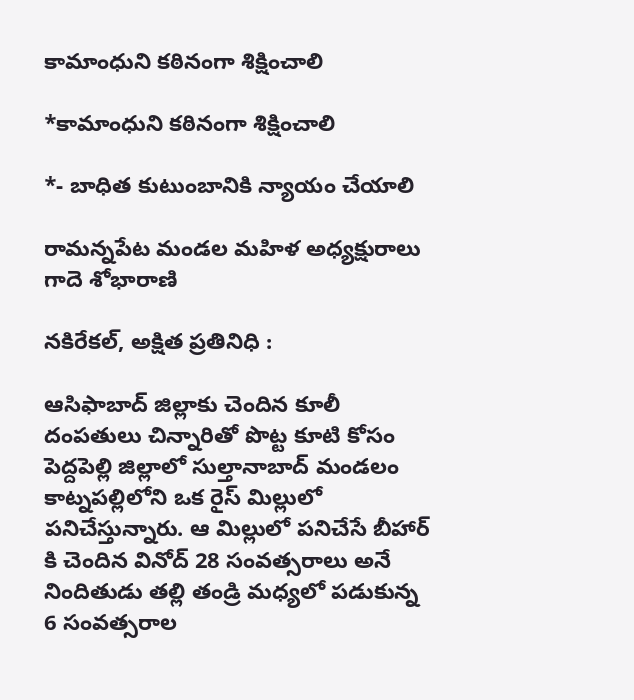కామాంధుని కఠినంగా శిక్షించాలి

*కామాంధుని కఠినంగా శిక్షించాలి

*- బాధిత కుటుంబానికి న్యాయం చేయాలి

రామన్నపేట మండల మహిళ అధ్యక్షురాలు గాదె శోభారాణి

నకిరేకల్, అక్షిత ప్రతినిధి :

ఆసిఫాబాద్ జిల్లాకు చెందిన కూలీ దంపతులు చిన్నారితో పొట్ట కూటి కోసం పెద్దపెల్లి జిల్లాలో సుల్తానాబాద్ మండలం కాట్నపల్లిలోని ఒక రైస్ మిల్లులో పనిచేస్తున్నారు. ఆ మిల్లులో పనిచేసే బీహార్ కి చెందిన వినోద్ 28 సంవత్సరాలు అనే నిందితుడు తల్లి తండ్రి మధ్యలో పడుకున్న 6 సంవత్సరాల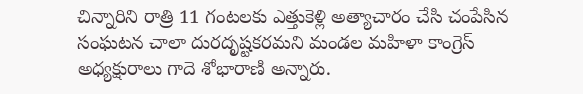చిన్నారిని రాత్రి 11 గంటలకు ఎత్తుకెళ్లి అత్యాచారం చేసి చంపేసిన సంఘటన చాలా దురదృష్టకరమని మండల మహిళా కాంగ్రెస్ అధ్యక్షురాలు గాదె శోభారాణి అన్నారు.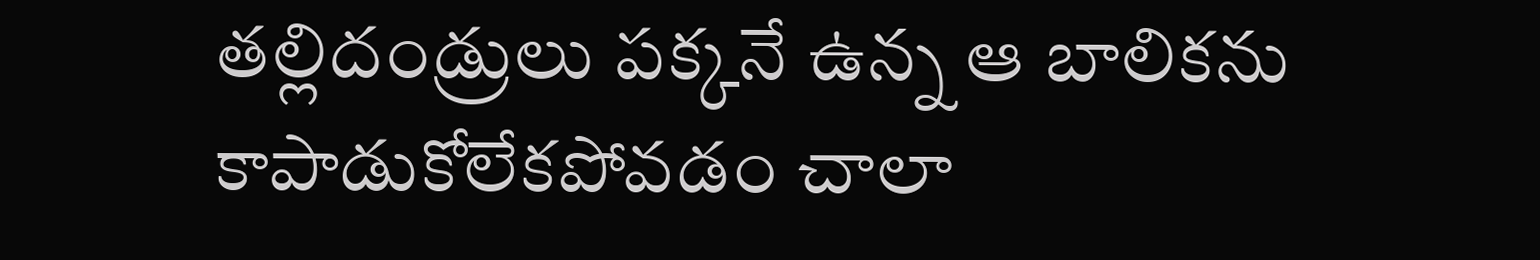తల్లిదండ్రులు పక్కనే ఉన్న ఆ బాలికను కాపాడుకోలేకపోవడం చాలా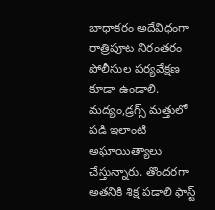బాధాకరం అదేవిధంగా రాత్రిపూట నిరంతరం పోలీసుల పర్యవేక్షణ కూడా ఉండాలి. మద్యం,డ్రగ్స్ మత్తులో పడి ఇలాంటి అఘాయిత్యాలు చేస్తున్నారు. తొందరగా అతనికి శిక్ష పడాలి ఫాస్ట్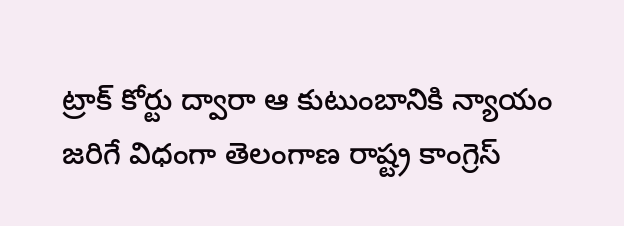ట్రాక్ కోర్టు ద్వారా ఆ కుటుంబానికి న్యాయం జరిగే విధంగా తెలంగాణ రాష్ట్ర కాంగ్రెస్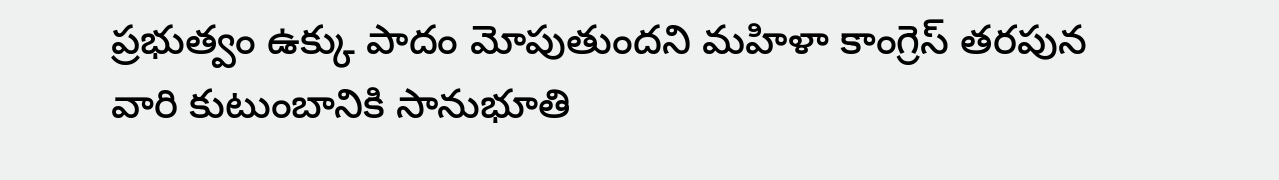ప్రభుత్వం ఉక్కు పాదం మోపుతుందని మహిళా కాంగ్రెస్ తరపున వారి కుటుంబానికి సానుభూతి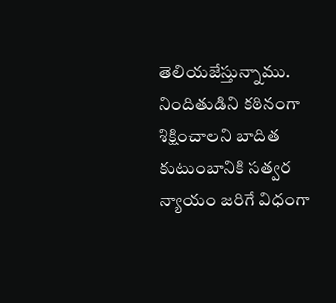తెలియజేస్తున్నాము. నిందితుడిని కఠినంగా శిక్షించాలని బాదిత కుటుంబానికి సత్వర న్యాయం జరిగే విధంగా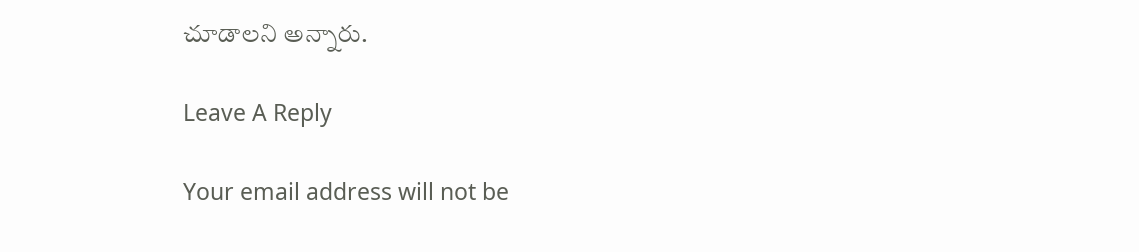చూడాలని అన్నారు.

Leave A Reply

Your email address will not be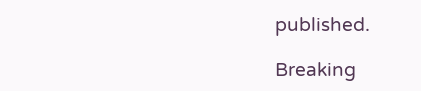published.

Breaking